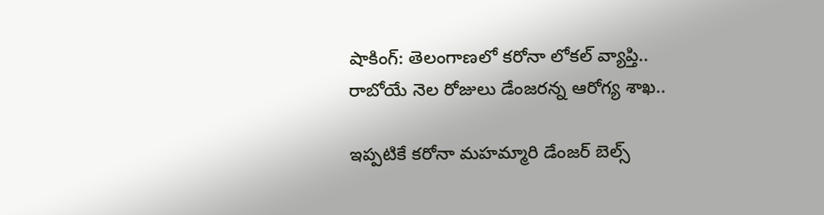షాకింగ్: తెలంగాణలో కరోనా లోకల్ వ్యాప్తి.. రాబోయే నెల రోజులు డేంజరన్న ఆరోగ్య శాఖ..

ఇప్పటికే కరోనా మహమ్మారి డేంజర్ బెల్స్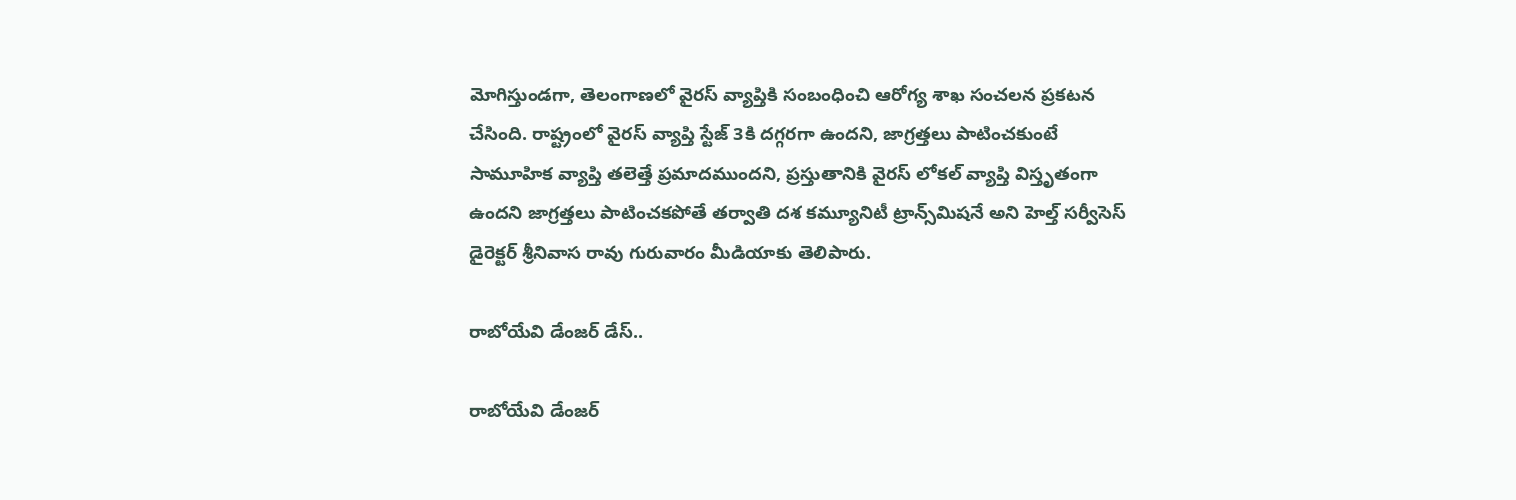మోగిస్తుండగా, తెలంగాణలో వైరస్ వ్యాప్తికి సంబంధించి ఆరోగ్య శాఖ సంచలన ప్రకటన చేసింది. రాష్ట్రంలో వైరస్ వ్యాప్తి స్టేజ్ 3కి దగ్గరగా ఉందని, జాగ్రత్తలు పాటించకుంటే సామూహిక వ్యాప్తి తలెత్తే ప్రమాదముందని, ప్రస్తుతానికి వైరస్ లోకల్ వ్యాప్తి విస్తృతంగా ఉందని జాగ్రత్తలు పాటించకపోతే తర్వాతి దశ కమ్యూనిటీ ట్రాన్స్‌మిషనే అని హెల్త్ సర్వీసెస్ డైరెక్ట‌ర్ శ్రీ‌నివాస‌ రావు గురువారం మీడియాకు తెలిపారు.

రాబోయేవి డేంజర్ డేస్..

రాబోయేవి డేంజర్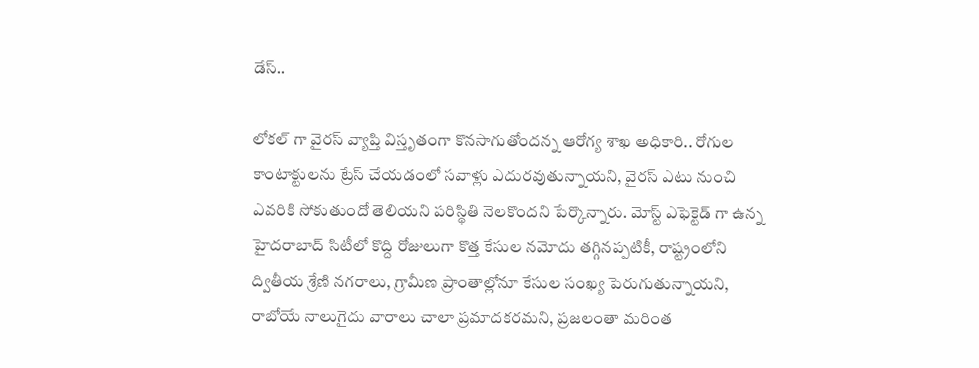డేస్..

లోకల్ గా వైరస్ వ్యాప్తి విస్తృతంగా కొనసాగుతోందన్న ఆరోగ్య శాఖ అధికారి.. రోగుల కాంటాక్టులను ట్రేస్ చేయడంలో సవాళ్లు ఎదురవుతున్నాయని, వైరస్ ఎటు నుంచి ఎవరికి సోకుతుందో తెలియని పరిస్థితి నెలకొందని పేర్కొన్నారు. మోస్ట్ ఎఫెక్టెడ్ గా ఉన్న హైదరాబాద్ సిటీలో కొద్ది రోజులుగా కొత్త కేసుల నమోదు తగ్గినప్పటికీ, రాష్ట్రంలోని ద్వితీయ శ్రేణి న‌గ‌రాలు, గ్రామీణ ప్రాంతాల్లోనూ కేసుల సంఖ్య పెరుగుతున్నాయని, రాబోయే నాలుగైదు వారాలు చాలా ప్రమాదకరమని, ప్ర‌జ‌లంతా మ‌రింత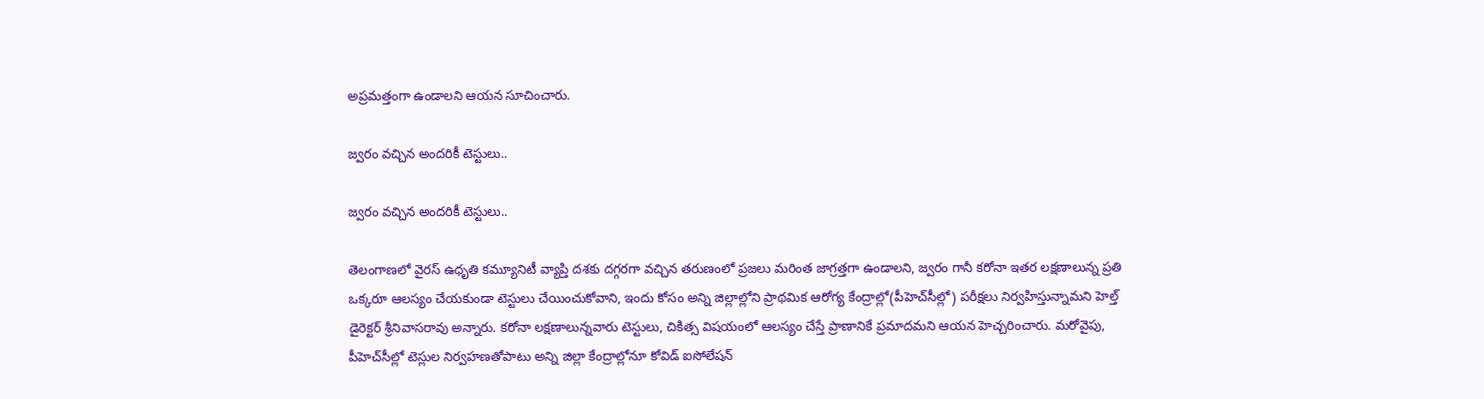అప్ర‌మ‌త్తంగా ఉండాల‌ని ఆయన సూచించారు.

జ్వరం వచ్చిన అందరికీ టెస్టులు..

జ్వరం వచ్చిన అందరికీ టెస్టులు..

తెలంగాణలో వైరస్ ఉధృతి కమ్యూనిటీ వ్యాప్తి దశకు దగ్గరగా వచ్చిన తరుణంలో ప్రజలు మరింత జాగ్రత్తగా ఉండాలని, జ్వరం గానీ కరోనా ఇతర లక్షణాలున్న ప్రతి ఒక్కరూ ఆలస్యం చేయకుండా టెస్టులు చేయించుకోవాని, ఇందు కోసం అన్ని జిల్లాల్లోని ప్రాథమిక ఆరోగ్య కేంద్రాల్లో(పీహెచ్‌సీల్లో) పరీక్షలు నిర్వహిస్తున్నామని హెల్త్ డైరెక్టర్ శ్రీనివాసరావు అన్నారు. క‌రోనా ల‌క్ష‌ణాలున్నవారు టెస్టులు, చికిత్స విషయంలో ఆల‌స్యం చేస్తే ప్రాణానికే ప్ర‌మాద‌మ‌ని ఆయన హెచ్చ‌రించారు. మరోవైపు, పీహెచ్‌సీల్లో టెస్లుల నిర్వహణతోపాటు అన్ని జిల్లా కేంద్రాల్లోనూ కోవిడ్ ఐసోలేషన్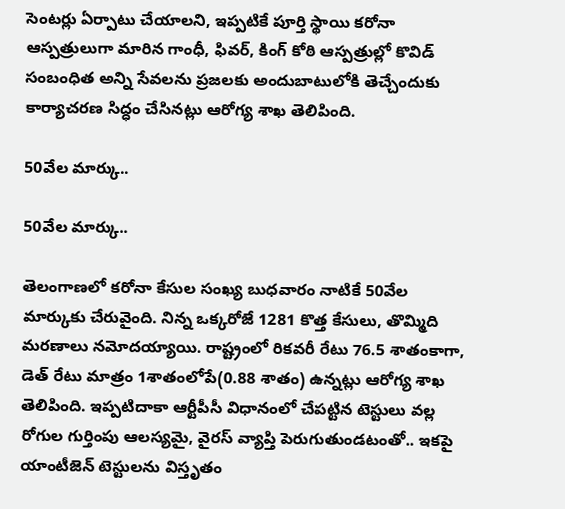సెంటర్లు ఏర్పాటు చేయాలని, ఇప్పటికే పూర్తి స్థాయి కరోనా ఆస్పత్రులుగా మారిన గాంధీ, ఫివర్, కింగ్ కోఠి ఆస్పత్రుల్లో కొవిడ్ సంబంధిత అన్ని సేవలను ప్రజలకు అందుబాటులోకి తెచ్చేందుకు కార్యాచరణ సిద్ధం చేసినట్లు ఆరోగ్య శాఖ తెలిపింది.

50వేల మార్కు..

50వేల మార్కు..

తెలంగాణలో కరోనా కేసుల సంఖ్య బుధవారం నాటికే 50వేల మార్కుకు చేరువైంది. నిన్న ఒక్కరోజే 1281 కొత్త కేసులు, తొమ్మిది మరణాలు నమోదయ్యాయి. రాష్ట్రంలో రికవరీ రేటు 76.5 శాతంకాగా, డెత్ రేటు మాత్రం 1శాతంలోపే(0.88 శాతం) ఉన్నట్లు ఆరోగ్య శాఖ తెలిపింది. ఇప్పటిదాకా ఆర్టీపీసీ విధానంలో చేపట్టిన టెస్టులు వల్ల రోగుల గుర్తింపు ఆలస్యమై, వైరస్ వ్యాప్తి పెరుగుతుండటంతో.. ఇకపై యాంటీజెన్ టెస్టులను విస్తృతం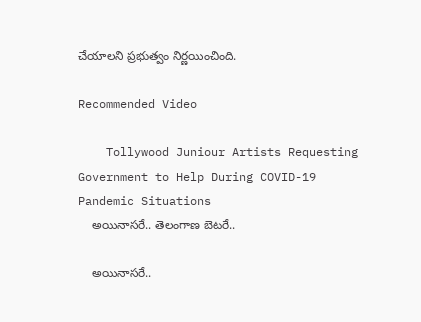చేయాలని ప్రభుత్వం నిర్ణయించింది.

Recommended Video

    Tollywood Juniour Artists Requesting Government to Help During COVID-19 Pandemic Situations
    అయినాసరే.. తెలంగాణ బెటరే..

    అయినాసరే..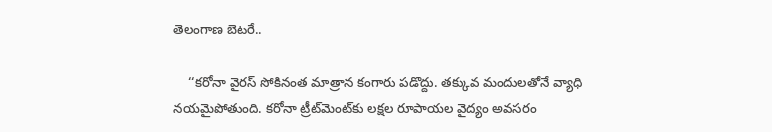తెలంగాణ బెటరే..

    ‘‘క‌రోనా వైరస్ సోకినంత మాత్రాన కంగారు పడొద్దు. తక్కువ మందులతోనే వ్యాధి నయమైపోతుంది. కరోనా ట్రీట్‌మెంట్‌కు లక్షల రూపాయల వైద్యం అవసరం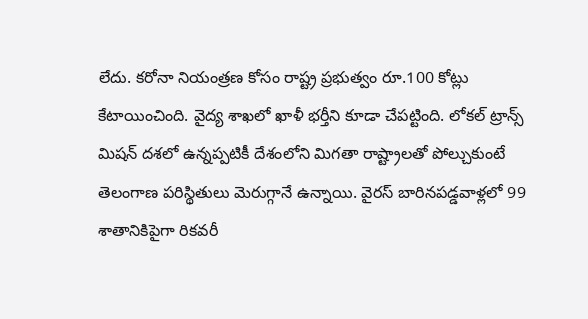లేదు. కరోనా నియంత్రణ కోసం రాష్ట్ర ప్రభుత్వం రూ.100 కోట్లు కేటాయించింది. వైద్య శాఖలో ఖాళీ భర్తీని కూడా చేపట్టింది. లోకల్ ట్రాన్స్ మిషన్ దశలో ఉన్నప్పటికీ దేశంలోని మిగతా రాష్ట్రాలతో పోల్చుకుంటే తెలంగాణ ప‌రిస్థితులు మెరుగ్గానే ఉన్నాయి. వైరస్ బారిన‌పడ్డవాళ్లలో 99 శాతానికిపైగా రికవరీ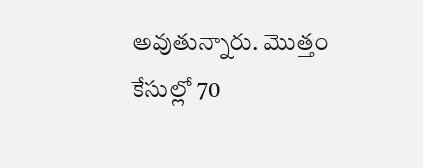అవుతున్నారు. మొత్తం కేసుల్లో 70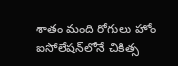శాతం మంది రోగులు హోం ఐసోలేష‌న్‌లోనే చికిత్స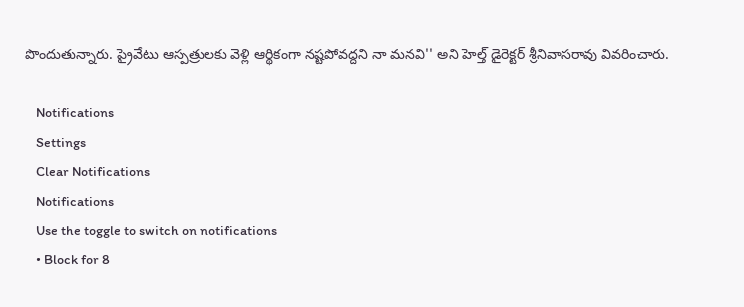పొందుతున్నారు. ప్రైవేటు ఆస్పత్రులకు వెళ్లి ఆర్థికంగా నష్టపోవద్దని నా మనవి'' అని హెల్త్ డైరెక్టర్ శ్రీనివాసరావు వివరించారు.

    Notifications
    Settings
    Clear Notifications
    Notifications
    Use the toggle to switch on notifications
    • Block for 8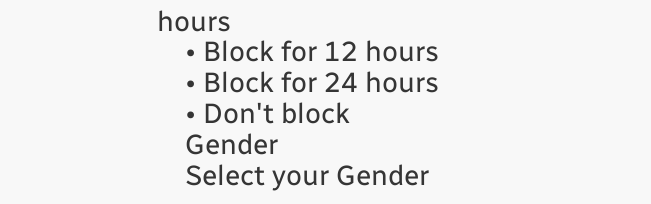hours
    • Block for 12 hours
    • Block for 24 hours
    • Don't block
    Gender
    Select your Gender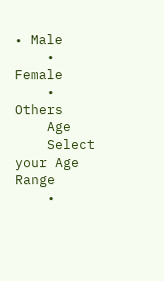• Male
    • Female
    • Others
    Age
    Select your Age Range
    •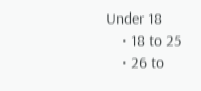Under 18
    • 18 to 25
    • 26 to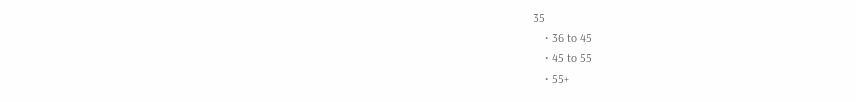35
    • 36 to 45
    • 45 to 55
    • 55+